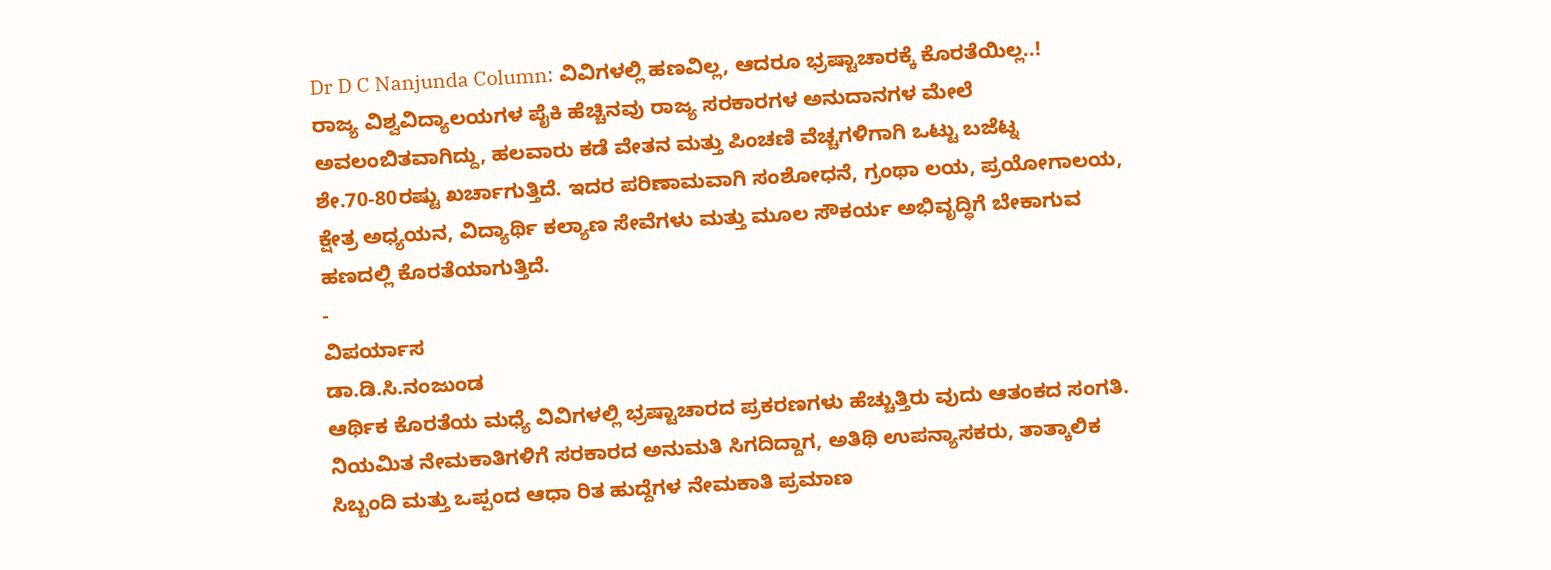Dr D C Nanjunda Column: ವಿವಿಗಳಲ್ಲಿ ಹಣವಿಲ್ಲ, ಆದರೂ ಭ್ರಷ್ಟಾಚಾರಕ್ಕೆ ಕೊರತೆಯಿಲ್ಲ..!
ರಾಜ್ಯ ವಿಶ್ವವಿದ್ಯಾಲಯಗಳ ಪೈಕಿ ಹೆಚ್ಚಿನವು ರಾಜ್ಯ ಸರಕಾರಗಳ ಅನುದಾನಗಳ ಮೇಲೆ ಅವಲಂಬಿತವಾಗಿದ್ದು, ಹಲವಾರು ಕಡೆ ವೇತನ ಮತ್ತು ಪಿಂಚಣಿ ವೆಚ್ಚಗಳಿಗಾಗಿ ಒಟ್ಟು ಬಜೆಟ್ನ ಶೇ.70-80ರಷ್ಟು ಖರ್ಚಾಗುತ್ತಿದೆ. ಇದರ ಪರಿಣಾಮವಾಗಿ ಸಂಶೋಧನೆ, ಗ್ರಂಥಾ ಲಯ, ಪ್ರಯೋಗಾಲಯ, ಕ್ಷೇತ್ರ ಅಧ್ಯಯನ, ವಿದ್ಯಾರ್ಥಿ ಕಲ್ಯಾಣ ಸೇವೆಗಳು ಮತ್ತು ಮೂಲ ಸೌಕರ್ಯ ಅಭಿವೃದ್ಧಿಗೆ ಬೇಕಾಗುವ ಹಣದಲ್ಲಿ ಕೊರತೆಯಾಗುತ್ತಿದೆ.
-
ವಿಪರ್ಯಾಸ
ಡಾ.ಡಿ.ಸಿ.ನಂಜುಂಡ
ಆರ್ಥಿಕ ಕೊರತೆಯ ಮಧ್ಯೆ ವಿವಿಗಳಲ್ಲಿ ಭ್ರಷ್ಟಾಚಾರದ ಪ್ರಕರಣಗಳು ಹೆಚ್ಚುತ್ತಿರು ವುದು ಆತಂಕದ ಸಂಗತಿ. ನಿಯಮಿತ ನೇಮಕಾತಿಗಳಿಗೆ ಸರಕಾರದ ಅನುಮತಿ ಸಿಗದಿದ್ದಾಗ, ಅತಿಥಿ ಉಪನ್ಯಾಸಕರು, ತಾತ್ಕಾಲಿಕ ಸಿಬ್ಬಂದಿ ಮತ್ತು ಒಪ್ಪಂದ ಆಧಾ ರಿತ ಹುದ್ದೆಗಳ ನೇಮಕಾತಿ ಪ್ರಮಾಣ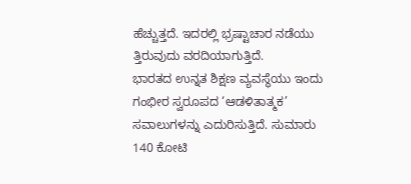ಹೆಚ್ಚುತ್ತದೆ. ಇದರಲ್ಲಿ ಭ್ರಷ್ಟಾಚಾರ ನಡೆಯು ತ್ತಿರುವುದು ವರದಿಯಾಗುತ್ತಿದೆ.
ಭಾರತದ ಉನ್ನತ ಶಿಕ್ಷಣ ವ್ಯವಸ್ಥೆಯು ಇಂದು ಗಂಭೀರ ಸ್ವರೂಪದ ‘ಆಡಳಿತಾತ್ಮಕ’ ಸವಾಲುಗಳನ್ನು ಎದುರಿಸುತ್ತಿದೆ. ಸುಮಾರು 140 ಕೋಟಿ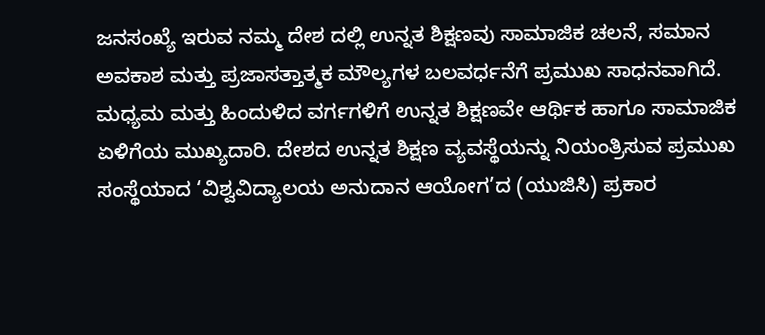ಜನಸಂಖ್ಯೆ ಇರುವ ನಮ್ಮ ದೇಶ ದಲ್ಲಿ ಉನ್ನತ ಶಿಕ್ಷಣವು ಸಾಮಾಜಿಕ ಚಲನೆ, ಸಮಾನ ಅವಕಾಶ ಮತ್ತು ಪ್ರಜಾಸತ್ತಾತ್ಮಕ ಮೌಲ್ಯಗಳ ಬಲವರ್ಧನೆಗೆ ಪ್ರಮುಖ ಸಾಧನವಾಗಿದೆ.
ಮಧ್ಯಮ ಮತ್ತು ಹಿಂದುಳಿದ ವರ್ಗಗಳಿಗೆ ಉನ್ನತ ಶಿಕ್ಷಣವೇ ಆರ್ಥಿಕ ಹಾಗೂ ಸಾಮಾಜಿಕ ಏಳಿಗೆಯ ಮುಖ್ಯದಾರಿ. ದೇಶದ ಉನ್ನತ ಶಿಕ್ಷಣ ವ್ಯವಸ್ಥೆಯನ್ನು ನಿಯಂತ್ರಿಸುವ ಪ್ರಮುಖ ಸಂಸ್ಥೆಯಾದ ‘ವಿಶ್ವವಿದ್ಯಾಲಯ ಅನುದಾನ ಆಯೋಗ’ದ (ಯುಜಿಸಿ) ಪ್ರಕಾರ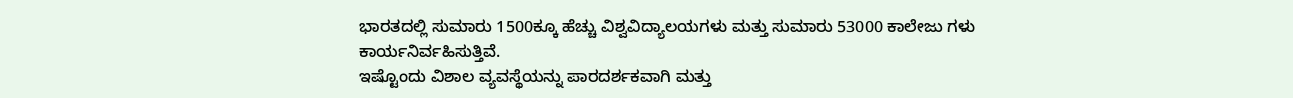ಭಾರತದಲ್ಲಿ ಸುಮಾರು 1500ಕ್ಕೂ ಹೆಚ್ಚು ವಿಶ್ವವಿದ್ಯಾಲಯಗಳು ಮತ್ತು ಸುಮಾರು 53000 ಕಾಲೇಜು ಗಳು ಕಾರ್ಯನಿರ್ವಹಿಸುತ್ತಿವೆ.
ಇಷ್ಟೊಂದು ವಿಶಾಲ ವ್ಯವಸ್ಥೆಯನ್ನು ಪಾರದರ್ಶಕವಾಗಿ ಮತ್ತು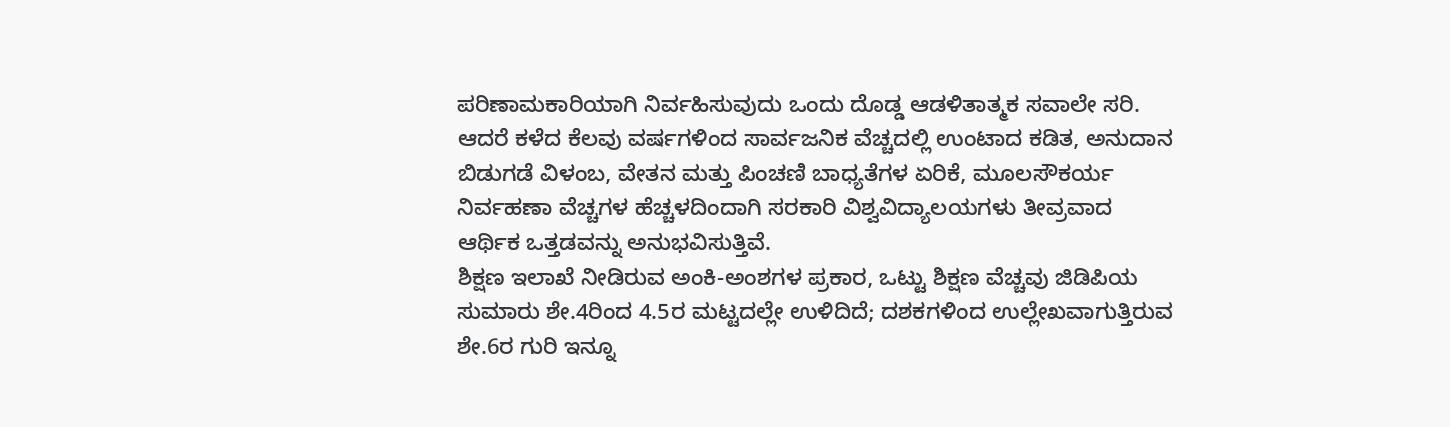ಪರಿಣಾಮಕಾರಿಯಾಗಿ ನಿರ್ವಹಿಸುವುದು ಒಂದು ದೊಡ್ಡ ಆಡಳಿತಾತ್ಮಕ ಸವಾಲೇ ಸರಿ. ಆದರೆ ಕಳೆದ ಕೆಲವು ವರ್ಷಗಳಿಂದ ಸಾರ್ವಜನಿಕ ವೆಚ್ಚದಲ್ಲಿ ಉಂಟಾದ ಕಡಿತ, ಅನುದಾನ ಬಿಡುಗಡೆ ವಿಳಂಬ, ವೇತನ ಮತ್ತು ಪಿಂಚಣಿ ಬಾಧ್ಯತೆಗಳ ಏರಿಕೆ, ಮೂಲಸೌಕರ್ಯ ನಿರ್ವಹಣಾ ವೆಚ್ಚಗಳ ಹೆಚ್ಚಳದಿಂದಾಗಿ ಸರಕಾರಿ ವಿಶ್ವವಿದ್ಯಾಲಯಗಳು ತೀವ್ರವಾದ ಆರ್ಥಿಕ ಒತ್ತಡವನ್ನು ಅನುಭವಿಸುತ್ತಿವೆ.
ಶಿಕ್ಷಣ ಇಲಾಖೆ ನೀಡಿರುವ ಅಂಕಿ-ಅಂಶಗಳ ಪ್ರಕಾರ, ಒಟ್ಟು ಶಿಕ್ಷಣ ವೆಚ್ಚವು ಜಿಡಿಪಿಯ ಸುಮಾರು ಶೇ.4ರಿಂದ 4.5ರ ಮಟ್ಟದಲ್ಲೇ ಉಳಿದಿದೆ; ದಶಕಗಳಿಂದ ಉಲ್ಲೇಖವಾಗುತ್ತಿರುವ ಶೇ.6ರ ಗುರಿ ಇನ್ನೂ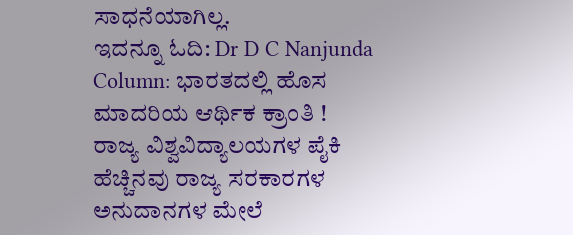ಸಾಧನೆಯಾಗಿಲ್ಲ.
ಇದನ್ನೂ ಓದಿ: Dr D C Nanjunda Column: ಭಾರತದಲ್ಲಿ ಹೊಸ ಮಾದರಿಯ ಆರ್ಥಿಕ ಕ್ರಾಂತಿ !
ರಾಜ್ಯ ವಿಶ್ವವಿದ್ಯಾಲಯಗಳ ಪೈಕಿ ಹೆಚ್ಚಿನವು ರಾಜ್ಯ ಸರಕಾರಗಳ ಅನುದಾನಗಳ ಮೇಲೆ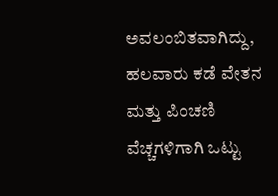ಅವಲಂಬಿತವಾಗಿದ್ದು, ಹಲವಾರು ಕಡೆ ವೇತನ ಮತ್ತು ಪಿಂಚಣಿ ವೆಚ್ಚಗಳಿಗಾಗಿ ಒಟ್ಟು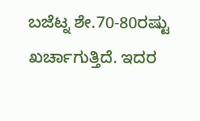ಬಜೆಟ್ನ ಶೇ.70-80ರಷ್ಟು ಖರ್ಚಾಗುತ್ತಿದೆ. ಇದರ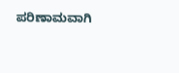ಪರಿಣಾಮವಾಗಿ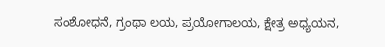ಸಂಶೋಧನೆ, ಗ್ರಂಥಾ ಲಯ, ಪ್ರಯೋಗಾಲಯ, ಕ್ಷೇತ್ರ ಅಧ್ಯಯನ,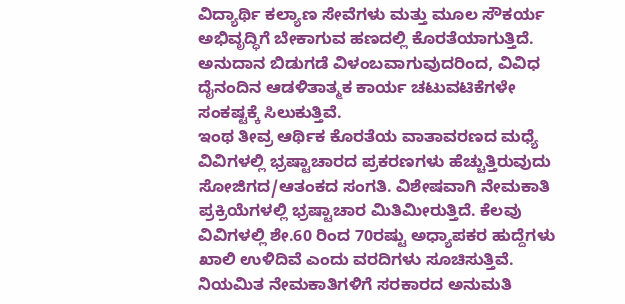ವಿದ್ಯಾರ್ಥಿ ಕಲ್ಯಾಣ ಸೇವೆಗಳು ಮತ್ತು ಮೂಲ ಸೌಕರ್ಯ ಅಭಿವೃದ್ಧಿಗೆ ಬೇಕಾಗುವ ಹಣದಲ್ಲಿ ಕೊರತೆಯಾಗುತ್ತಿದೆ. ಅನುದಾನ ಬಿಡುಗಡೆ ವಿಳಂಬವಾಗುವುದರಿಂದ, ವಿವಿಧ ದೈನಂದಿನ ಆಡಳಿತಾತ್ಮಕ ಕಾರ್ಯ ಚಟುವಟಿಕೆಗಳೇ ಸಂಕಷ್ಟಕ್ಕೆ ಸಿಲುಕುತ್ತಿವೆ.
ಇಂಥ ತೀವ್ರ ಆರ್ಥಿಕ ಕೊರತೆಯ ವಾತಾವರಣದ ಮಧ್ಯೆ ವಿವಿಗಳಲ್ಲಿ ಭ್ರಷ್ಟಾಚಾರದ ಪ್ರಕರಣಗಳು ಹೆಚ್ಚುತ್ತಿರುವುದು ಸೋಜಿಗದ/ಆತಂಕದ ಸಂಗತಿ. ವಿಶೇಷವಾಗಿ ನೇಮಕಾತಿ ಪ್ರಕ್ರಿಯೆಗಳಲ್ಲಿ ಭ್ರಷ್ಟಾಚಾರ ಮಿತಿಮೀರುತ್ತಿದೆ. ಕೆಲವು ವಿವಿಗಳಲ್ಲಿ ಶೇ.60 ರಿಂದ 70ರಷ್ಟು ಅಧ್ಯಾಪಕರ ಹುದ್ದೆಗಳು ಖಾಲಿ ಉಳಿದಿವೆ ಎಂದು ವರದಿಗಳು ಸೂಚಿಸುತ್ತಿವೆ.
ನಿಯಮಿತ ನೇಮಕಾತಿಗಳಿಗೆ ಸರಕಾರದ ಅನುಮತಿ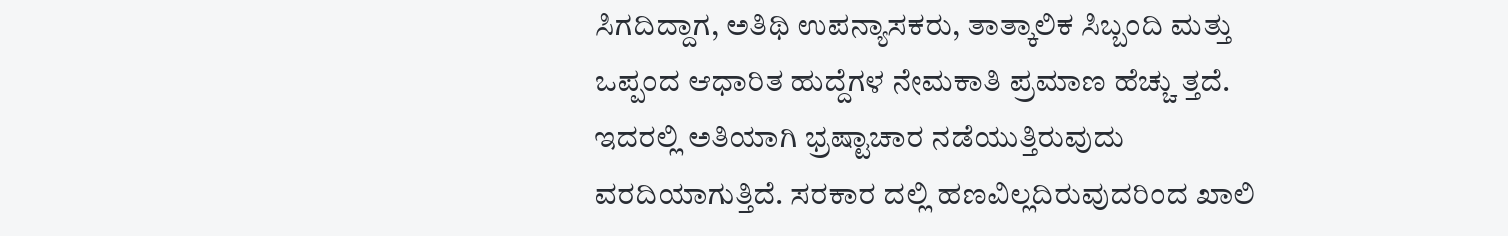ಸಿಗದಿದ್ದಾಗ, ಅತಿಥಿ ಉಪನ್ಯಾಸಕರು, ತಾತ್ಕಾಲಿಕ ಸಿಬ್ಬಂದಿ ಮತ್ತು ಒಪ್ಪಂದ ಆಧಾರಿತ ಹುದ್ದೆಗಳ ನೇಮಕಾತಿ ಪ್ರಮಾಣ ಹೆಚ್ಚು ತ್ತದೆ. ಇದರಲ್ಲಿ ಅತಿಯಾಗಿ ಭ್ರಷ್ಟಾಚಾರ ನಡೆಯುತ್ತಿರುವುದು ವರದಿಯಾಗುತ್ತಿದೆ. ಸರಕಾರ ದಲ್ಲಿ ಹಣವಿಲ್ಲದಿರುವುದರಿಂದ ಖಾಲಿ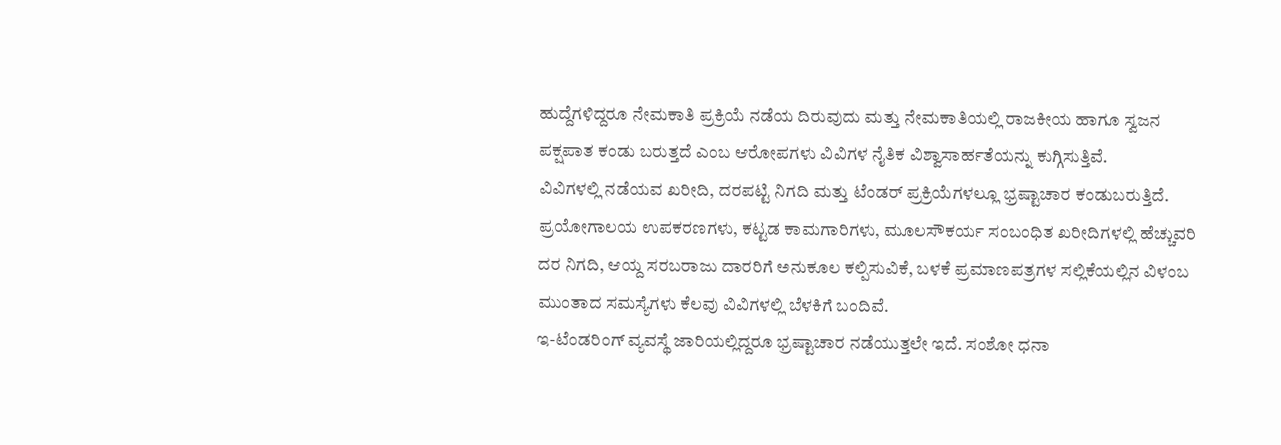ಹುದ್ದೆಗಳಿದ್ದರೂ ನೇಮಕಾತಿ ಪ್ರಕ್ರಿಯೆ ನಡೆಯ ದಿರುವುದು ಮತ್ತು ನೇಮಕಾತಿಯಲ್ಲಿ ರಾಜಕೀಯ ಹಾಗೂ ಸ್ವಜನ ಪಕ್ಷಪಾತ ಕಂಡು ಬರುತ್ತದೆ ಎಂಬ ಆರೋಪಗಳು ವಿವಿಗಳ ನೈತಿಕ ವಿಶ್ವಾಸಾರ್ಹತೆಯನ್ನು ಕುಗ್ಗಿಸುತ್ತಿವೆ.
ವಿವಿಗಳಲ್ಲಿ ನಡೆಯವ ಖರೀದಿ, ದರಪಟ್ಟಿ ನಿಗದಿ ಮತ್ತು ಟೆಂಡರ್ ಪ್ರಕ್ರಿಯೆಗಳಲ್ಲೂ ಭ್ರಷ್ಟಾಚಾರ ಕಂಡುಬರುತ್ತಿದೆ. ಪ್ರಯೋಗಾಲಯ ಉಪಕರಣಗಳು, ಕಟ್ಟಡ ಕಾಮಗಾರಿಗಳು, ಮೂಲಸೌಕರ್ಯ ಸಂಬಂಧಿತ ಖರೀದಿಗಳಲ್ಲಿ ಹೆಚ್ಚುವರಿ ದರ ನಿಗದಿ, ಆಯ್ದ ಸರಬರಾಜು ದಾರರಿಗೆ ಅನುಕೂಲ ಕಲ್ಪಿಸುವಿಕೆ, ಬಳಕೆ ಪ್ರಮಾಣಪತ್ರಗಳ ಸಲ್ಲಿಕೆಯಲ್ಲಿನ ವಿಳಂಬ ಮುಂತಾದ ಸಮಸ್ಯೆಗಳು ಕೆಲವು ವಿವಿಗಳಲ್ಲಿ ಬೆಳಕಿಗೆ ಬಂದಿವೆ.
ಇ-ಟೆಂಡರಿಂಗ್ ವ್ಯವಸ್ಥೆ ಜಾರಿಯಲ್ಲಿದ್ದರೂ ಭ್ರಷ್ಟಾಚಾರ ನಡೆಯುತ್ತಲೇ ಇದೆ. ಸಂಶೋ ಧನಾ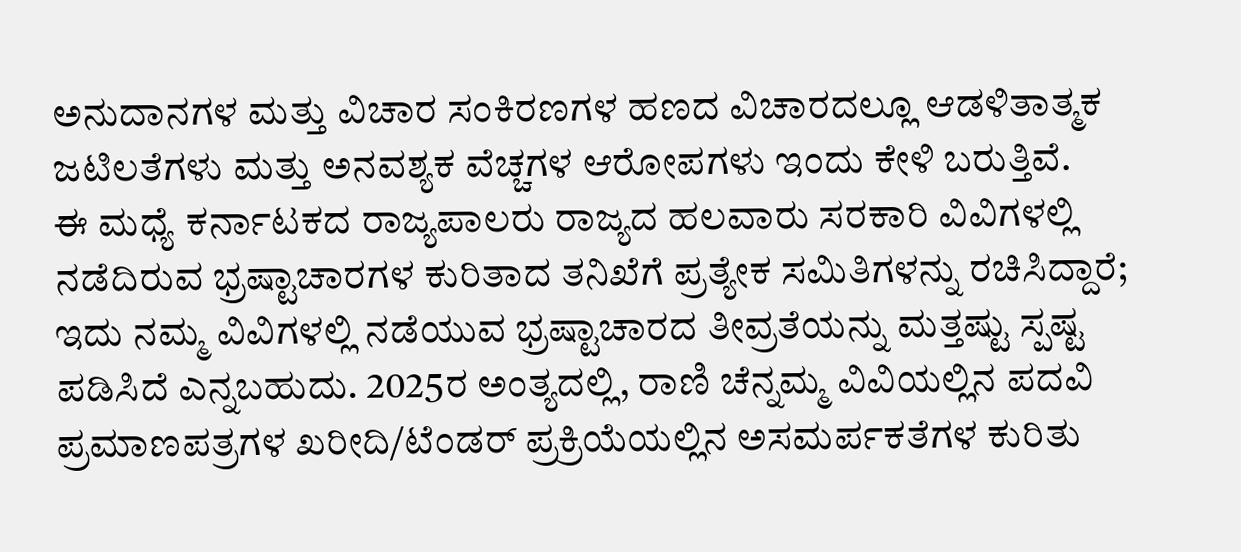ಅನುದಾನಗಳ ಮತ್ತು ವಿಚಾರ ಸಂಕಿರಣಗಳ ಹಣದ ವಿಚಾರದಲ್ಲೂ ಆಡಳಿತಾತ್ಮಕ ಜಟಿಲತೆಗಳು ಮತ್ತು ಅನವಶ್ಯಕ ವೆಚ್ಚಗಳ ಆರೋಪಗಳು ಇಂದು ಕೇಳಿ ಬರುತ್ತಿವೆ.
ಈ ಮಧ್ಯೆ ಕರ್ನಾಟಕದ ರಾಜ್ಯಪಾಲರು ರಾಜ್ಯದ ಹಲವಾರು ಸರಕಾರಿ ವಿವಿಗಳಲ್ಲಿ ನಡೆದಿರುವ ಭ್ರಷ್ಟಾಚಾರಗಳ ಕುರಿತಾದ ತನಿಖೆಗೆ ಪ್ರತ್ಯೇಕ ಸಮಿತಿಗಳನ್ನು ರಚಿಸಿದ್ದಾರೆ; ಇದು ನಮ್ಮ ವಿವಿಗಳಲ್ಲಿ ನಡೆಯುವ ಭ್ರಷ್ಟಾಚಾರದ ತೀವ್ರತೆಯನ್ನು ಮತ್ತಷ್ಟು ಸ್ಪಷ್ಟ ಪಡಿಸಿದೆ ಎನ್ನಬಹುದು. 2025ರ ಅಂತ್ಯದಲ್ಲಿ, ರಾಣಿ ಚೆನ್ನಮ್ಮ ವಿವಿಯಲ್ಲಿನ ಪದವಿ ಪ್ರಮಾಣಪತ್ರಗಳ ಖರೀದಿ/ಟೆಂಡರ್ ಪ್ರಕ್ರಿಯೆಯಲ್ಲಿನ ಅಸಮರ್ಪಕತೆಗಳ ಕುರಿತು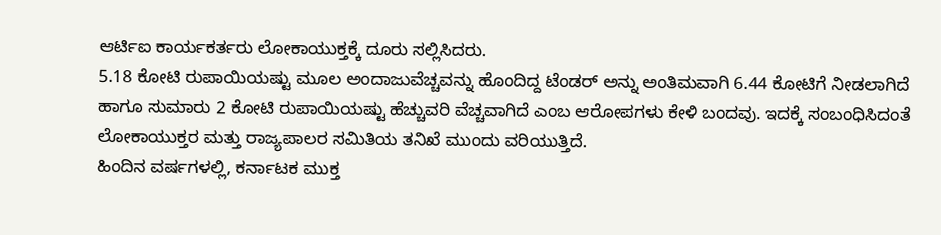ಆರ್ಟಿಐ ಕಾರ್ಯಕರ್ತರು ಲೋಕಾಯುಕ್ತಕ್ಕೆ ದೂರು ಸಲ್ಲಿಸಿದರು.
5.18 ಕೋಟಿ ರುಪಾಯಿಯಷ್ಟು ಮೂಲ ಅಂದಾಜುವೆಚ್ಚವನ್ನು ಹೊಂದಿದ್ದ ಟೆಂಡರ್ ಅನ್ನು ಅಂತಿಮವಾಗಿ 6.44 ಕೋಟಿಗೆ ನೀಡಲಾಗಿದೆ ಹಾಗೂ ಸುಮಾರು 2 ಕೋಟಿ ರುಪಾಯಿಯಷ್ಟು ಹೆಚ್ಚುವರಿ ವೆಚ್ಚವಾಗಿದೆ ಎಂಬ ಆರೋಪಗಳು ಕೇಳಿ ಬಂದವು. ಇದಕ್ಕೆ ಸಂಬಂಧಿಸಿದಂತೆ ಲೋಕಾಯುಕ್ತರ ಮತ್ತು ರಾಜ್ಯಪಾಲರ ಸಮಿತಿಯ ತನಿಖೆ ಮುಂದು ವರಿಯುತ್ತಿದೆ.
ಹಿಂದಿನ ವರ್ಷಗಳಲ್ಲಿ, ಕರ್ನಾಟಕ ಮುಕ್ತ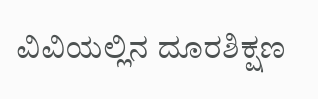ವಿವಿಯಲ್ಲಿನ ದೂರಶಿಕ್ಷಣ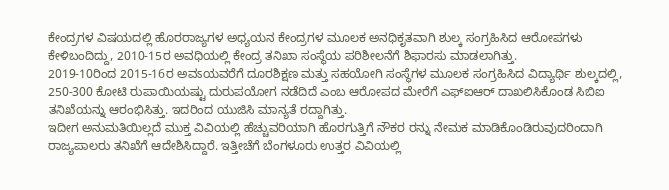ಕೇಂದ್ರಗಳ ವಿಷಯದಲ್ಲಿ ಹೊರರಾಜ್ಯಗಳ ಅಧ್ಯಯನ ಕೇಂದ್ರಗಳ ಮೂಲಕ ಅನಧಿಕೃತವಾಗಿ ಶುಲ್ಕ ಸಂಗ್ರಹಿಸಿದ ಆರೋಪಗಳು ಕೇಳಿಬಂದಿದ್ದು, 2010-15ರ ಅವಧಿಯಲ್ಲಿ ಕೇಂದ್ರ ತನಿಖಾ ಸಂಸ್ಥೆಯ ಪರಿಶೀಲನೆಗೆ ಶಿಫಾರಸು ಮಾಡಲಾಗಿತ್ತು.
2019-10ರಿಂದ 2015-16ರ ಅವಽಯವರೆಗೆ ದೂರಶಿಕ್ಷಣ ಮತ್ತು ಸಹಯೋಗಿ ಸಂಸ್ಥೆಗಳ ಮೂಲಕ ಸಂಗ್ರಹಿಸಿದ ವಿದ್ಯಾರ್ಥಿ ಶುಲ್ಕದಲ್ಲಿ, 250-300 ಕೋಟಿ ರುಪಾಯಿಯಷ್ಟು ದುರುಪಯೋಗ ನಡೆದಿದೆ ಎಂಬ ಆರೋಪದ ಮೇರೆಗೆ ಎಫ್ಐಆರ್ ದಾಖಲಿಸಿಕೊಂಡ ಸಿಬಿಐ ತನಿಖೆಯನ್ನು ಆರಂಭಿಸಿತ್ತು. ಇದರಿಂದ ಯುಜಿಸಿ ಮಾನ್ಯತೆ ರದ್ದಾಗಿತ್ತು.
ಇದೀಗ ಅನುಮತಿಯಿಲ್ಲದೆ ಮುಕ್ತ ವಿವಿಯಲ್ಲಿ ಹೆಚ್ಚುವರಿಯಾಗಿ ಹೊರಗುತ್ತಿಗೆ ನೌಕರ ರನ್ನು ನೇಮಕ ಮಾಡಿಕೊಂಡಿರುವುದರಿಂದಾಗಿ ರಾಜ್ಯಪಾಲರು ತನಿಖೆಗೆ ಆದೇಶಿಸಿದ್ದಾರೆ. ಇತ್ತೀಚೆಗೆ ಬೆಂಗಳೂರು ಉತ್ತರ ವಿವಿಯಲ್ಲಿ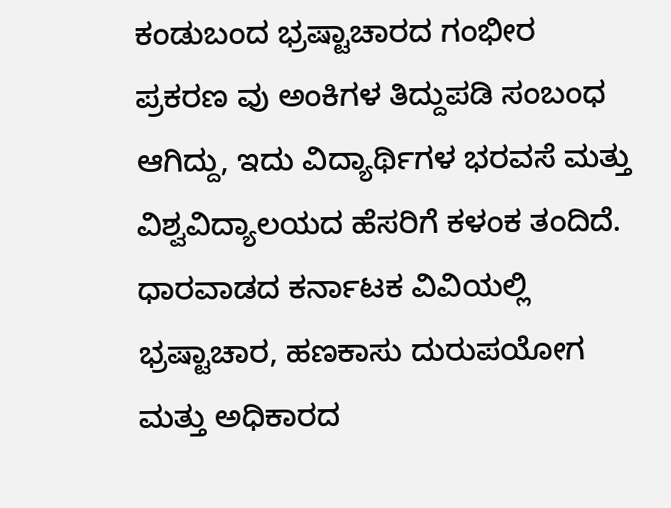ಕಂಡುಬಂದ ಭ್ರಷ್ಟಾಚಾರದ ಗಂಭೀರ ಪ್ರಕರಣ ವು ಅಂಕಿಗಳ ತಿದ್ದುಪಡಿ ಸಂಬಂಧ ಆಗಿದ್ದು, ಇದು ವಿದ್ಯಾರ್ಥಿಗಳ ಭರವಸೆ ಮತ್ತು ವಿಶ್ವವಿದ್ಯಾಲಯದ ಹೆಸರಿಗೆ ಕಳಂಕ ತಂದಿದೆ.
ಧಾರವಾಡದ ಕರ್ನಾಟಕ ವಿವಿಯಲ್ಲಿ ಭ್ರಷ್ಟಾಚಾರ, ಹಣಕಾಸು ದುರುಪಯೋಗ ಮತ್ತು ಅಧಿಕಾರದ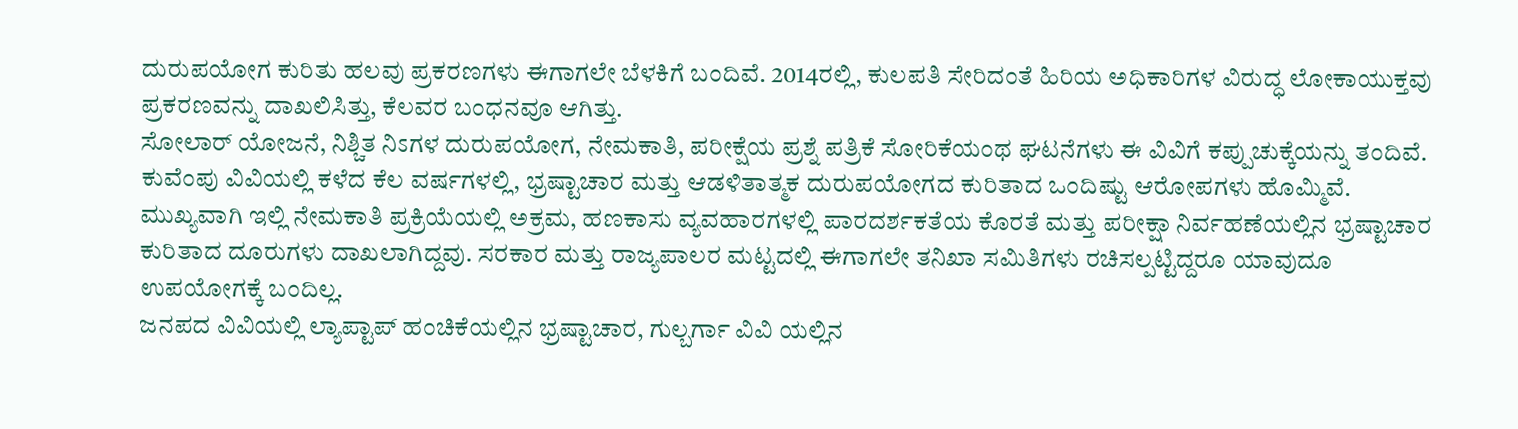ದುರುಪಯೋಗ ಕುರಿತು ಹಲವು ಪ್ರಕರಣಗಳು ಈಗಾಗಲೇ ಬೆಳಕಿಗೆ ಬಂದಿವೆ. 2014ರಲ್ಲಿ, ಕುಲಪತಿ ಸೇರಿದಂತೆ ಹಿರಿಯ ಅಧಿಕಾರಿಗಳ ವಿರುದ್ಧ ಲೋಕಾಯುಕ್ತವು ಪ್ರಕರಣವನ್ನು ದಾಖಲಿಸಿತ್ತು, ಕೆಲವರ ಬಂಧನವೂ ಆಗಿತ್ತು.
ಸೋಲಾರ್ ಯೋಜನೆ, ನಿಶ್ಚಿತ ನಿಽಗಳ ದುರುಪಯೋಗ, ನೇಮಕಾತಿ, ಪರೀಕ್ಷೆಯ ಪ್ರಶ್ನೆ ಪತ್ರಿಕೆ ಸೋರಿಕೆಯಂಥ ಘಟನೆಗಳು ಈ ವಿವಿಗೆ ಕಪ್ಪುಚುಕ್ಕೆಯನ್ನು ತಂದಿವೆ. ಕುವೆಂಪು ವಿವಿಯಲ್ಲಿ ಕಳೆದ ಕೆಲ ವರ್ಷಗಳಲ್ಲಿ, ಭ್ರಷ್ಟಾಚಾರ ಮತ್ತು ಆಡಳಿತಾತ್ಮಕ ದುರುಪಯೋಗದ ಕುರಿತಾದ ಒಂದಿಷ್ಟು ಆರೋಪಗಳು ಹೊಮ್ಮಿವೆ.
ಮುಖ್ಯವಾಗಿ ಇಲ್ಲಿ ನೇಮಕಾತಿ ಪ್ರಕ್ರಿಯೆಯಲ್ಲಿ ಅಕ್ರಮ, ಹಣಕಾಸು ವ್ಯವಹಾರಗಳಲ್ಲಿ ಪಾರದರ್ಶಕತೆಯ ಕೊರತೆ ಮತ್ತು ಪರೀಕ್ಷಾ ನಿರ್ವಹಣೆಯಲ್ಲಿನ ಭ್ರಷ್ಟಾಚಾರ ಕುರಿತಾದ ದೂರುಗಳು ದಾಖಲಾಗಿದ್ದವು. ಸರಕಾರ ಮತ್ತು ರಾಜ್ಯಪಾಲರ ಮಟ್ಟದಲ್ಲಿ ಈಗಾಗಲೇ ತನಿಖಾ ಸಮಿತಿಗಳು ರಚಿಸಲ್ಪಟ್ಟಿದ್ದರೂ ಯಾವುದೂ ಉಪಯೋಗಕ್ಕೆ ಬಂದಿಲ್ಲ.
ಜನಪದ ವಿವಿಯಲ್ಲಿ ಲ್ಯಾಪ್ಟಾಪ್ ಹಂಚಿಕೆಯಲ್ಲಿನ ಭ್ರಷ್ಟಾಚಾರ, ಗುಲ್ಬರ್ಗಾ ವಿವಿ ಯಲ್ಲಿನ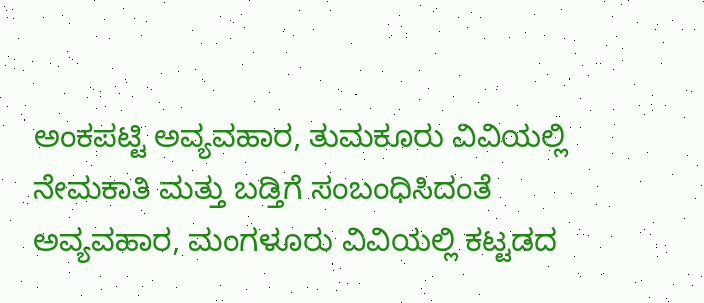ಅಂಕಪಟ್ಟಿ ಅವ್ಯವಹಾರ, ತುಮಕೂರು ವಿವಿಯಲ್ಲಿ ನೇಮಕಾತಿ ಮತ್ತು ಬಡ್ತಿಗೆ ಸಂಬಂಧಿಸಿದಂತೆ ಅವ್ಯವಹಾರ, ಮಂಗಳೂರು ವಿವಿಯಲ್ಲಿ ಕಟ್ಟಡದ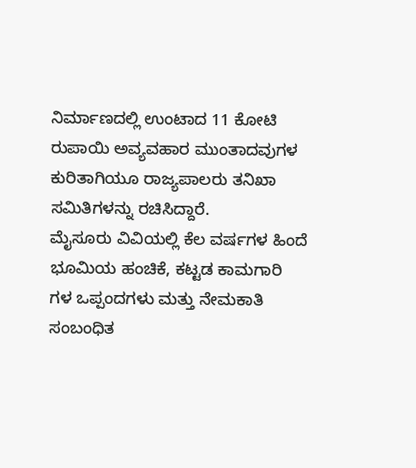ನಿರ್ಮಾಣದಲ್ಲಿ ಉಂಟಾದ 11 ಕೋಟಿ ರುಪಾಯಿ ಅವ್ಯವಹಾರ ಮುಂತಾದವುಗಳ ಕುರಿತಾಗಿಯೂ ರಾಜ್ಯಪಾಲರು ತನಿಖಾ ಸಮಿತಿಗಳನ್ನು ರಚಿಸಿದ್ದಾರೆ.
ಮೈಸೂರು ವಿವಿಯಲ್ಲಿ ಕೆಲ ವರ್ಷಗಳ ಹಿಂದೆ ಭೂಮಿಯ ಹಂಚಿಕೆ, ಕಟ್ಟಡ ಕಾಮಗಾರಿ ಗಳ ಒಪ್ಪಂದಗಳು ಮತ್ತು ನೇಮಕಾತಿ ಸಂಬಂಧಿತ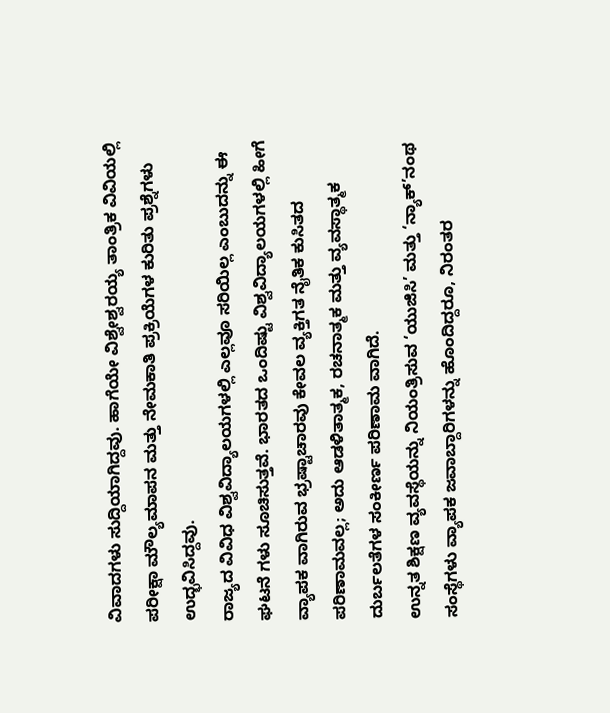ವಿವಾದಗಳು ಸುದ್ದಿಯಾಗಿದ್ದವು. ಹಾಗೆಯೇ ವಿಶ್ವೇಶ್ವರಯ್ಯ ತಾಂತ್ರಿಕ ವಿವಿಯಲ್ಲಿ ಪರೀಕ್ಷಾ ಮೌಲ್ಯಮಾಪನ ಮತ್ತು ನೇಮಕಾತಿ ಪ್ರಕ್ರಿಯೆಗಳ ಕುರಿತು ಪ್ರಶ್ನೆಗಳು ಉದ್ಭವಿಸಿದ್ದವು.
ರಾಜ್ಯದ ವಿವಿಧ ವಿಶ್ವವಿದ್ಯಾಲಯಗಳಲ್ಲಿ ಎಲ್ಲವೂ ಸರಿಯಿಲ್ಲ ಎಂಬುದನ್ನು ಈ ಘಟನೆ ಗಳು ಸೂಚಿಸುತ್ತವೆ. ಭಾರತದ ಒಂದಿಷ್ಟು ವಿಶ್ವವಿದ್ಯಾಲಯಗಳಲ್ಲಿ ಹೀಗೆ ವ್ಯಾಪಕ ವಾಗಿರುವ ಭ್ರಷ್ಟಾಚಾರವು ಕೇವಲ ವ್ಯಕ್ತಿಗತ ನೈತಿಕ ಕುಸಿತದ ಪರಿಣಾಮವಲ್ಲ; ಅದು ಆಡಳಿತಾತ್ಮಕ, ರಚನಾತ್ಮಕ ಮತ್ತು ವ್ಯವಸ್ಥಾತ್ಮಕ ದುರ್ಬಲತೆಗಳ ಸಂಕೀರ್ಣ ಪರಿಣಾಮ ವಾಗಿದೆ.
ಉನ್ನತ ಶಿಕ್ಷಣ ವ್ಯವಸ್ಥೆಯನ್ನು ನಿಯಂತ್ರಿಸುವ ‘ಯುಜಿಸಿ’ ಮತ್ತು ‘ನ್ಯಾಕ್’ನಂಥ ಸಂಸ್ಥೆಗಳು ವ್ಯಾಪಕ ಜವಾಬ್ದಾರಿಗಳನ್ನು ಹೊಂದಿದ್ದರೂ, ನಿರಂತರ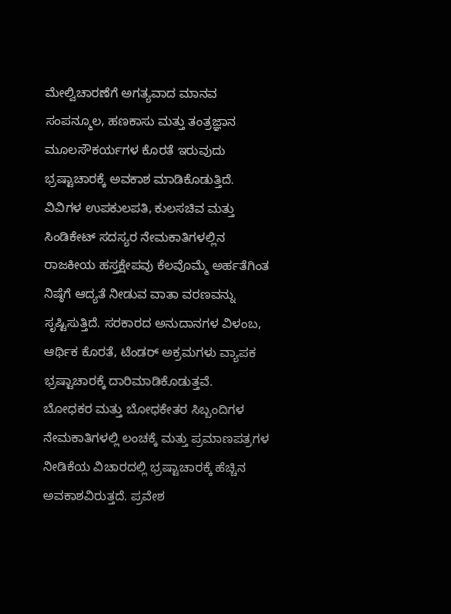ಮೇಲ್ವಿಚಾರಣೆಗೆ ಅಗತ್ಯವಾದ ಮಾನವ ಸಂಪನ್ಮೂಲ, ಹಣಕಾಸು ಮತ್ತು ತಂತ್ರಜ್ಞಾನ ಮೂಲಸೌಕರ್ಯಗಳ ಕೊರತೆ ಇರುವುದು ಭ್ರಷ್ಟಾಚಾರಕ್ಕೆ ಅವಕಾಶ ಮಾಡಿಕೊಡುತ್ತಿದೆ.
ವಿವಿಗಳ ಉಪಕುಲಪತಿ, ಕುಲಸಚಿವ ಮತ್ತು ಸಿಂಡಿಕೇಟ್ ಸದಸ್ಯರ ನೇಮಕಾತಿಗಳಲ್ಲಿನ ರಾಜಕೀಯ ಹಸ್ತಕ್ಷೇಪವು ಕೆಲವೊಮ್ಮೆ ಅರ್ಹತೆಗಿಂತ ನಿಷ್ಠೆಗೆ ಆದ್ಯತೆ ನೀಡುವ ವಾತಾ ವರಣವನ್ನು ಸೃಷ್ಟಿಸುತ್ತಿದೆ. ಸರಕಾರದ ಅನುದಾನಗಳ ವಿಳಂಬ, ಆರ್ಥಿಕ ಕೊರತೆ, ಟೆಂಡರ್ ಅಕ್ರಮಗಳು ವ್ಯಾಪಕ ಭ್ರಷ್ಟಾಚಾರಕ್ಕೆ ದಾರಿಮಾಡಿಕೊಡುತ್ತವೆ.
ಬೋಧಕರ ಮತ್ತು ಬೋಧಕೇತರ ಸಿಬ್ಬಂದಿಗಳ ನೇಮಕಾತಿಗಳಲ್ಲಿ ಲಂಚಕ್ಕೆ ಮತ್ತು ಪ್ರಮಾಣಪತ್ರಗಳ ನೀಡಿಕೆಯ ವಿಚಾರದಲ್ಲಿ ಭ್ರಷ್ಟಾಚಾರಕ್ಕೆ ಹೆಚ್ಚಿನ ಅವಕಾಶವಿರುತ್ತದೆ. ಪ್ರವೇಶ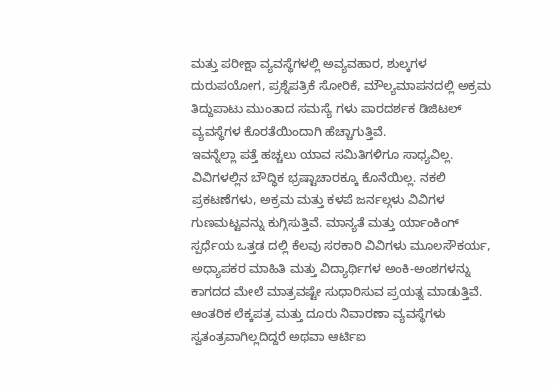ಮತ್ತು ಪರೀಕ್ಷಾ ವ್ಯವಸ್ಥೆಗಳಲ್ಲಿ ಅವ್ಯವಹಾರ, ಶುಲ್ಕಗಳ ದುರುಪಯೋಗ, ಪ್ರಶ್ನೆಪತ್ರಿಕೆ ಸೋರಿಕೆ, ಮೌಲ್ಯಮಾಪನದಲ್ಲಿ ಅಕ್ರಮ ತಿದ್ದುಪಾಟು ಮುಂತಾದ ಸಮಸ್ಯೆ ಗಳು ಪಾರದರ್ಶಕ ಡಿಜಿಟಲ್ ವ್ಯವಸ್ಥೆಗಳ ಕೊರತೆಯಿಂದಾಗಿ ಹೆಚ್ಚಾಗುತ್ತಿವೆ.
ಇವನ್ನೆಲ್ಲಾ ಪತ್ತೆ ಹಚ್ಚಲು ಯಾವ ಸಮಿತಿಗಳಿಗೂ ಸಾಧ್ಯವಿಲ್ಲ. ವಿವಿಗಳಲ್ಲಿನ ಬೌದ್ಧಿಕ ಭ್ರಷ್ಟಾಚಾರಕ್ಕೂ ಕೊನೆಯಿಲ್ಲ. ನಕಲಿ ಪ್ರಕಟಣೆಗಳು, ಅಕ್ರಮ ಮತ್ತು ಕಳಪೆ ಜರ್ನಲ್ಗಳು ವಿವಿಗಳ ಗುಣಮಟ್ಟವನ್ನು ಕುಗ್ಗಿಸುತ್ತಿವೆ. ಮಾನ್ಯತೆ ಮತ್ತು ರ್ಯಾಂಕಿಂಗ್ ಸ್ಪರ್ಧೆಯ ಒತ್ತಡ ದಲ್ಲಿ ಕೆಲವು ಸರಕಾರಿ ವಿವಿಗಳು ಮೂಲಸೌಕರ್ಯ, ಅಧ್ಯಾಪಕರ ಮಾಹಿತಿ ಮತ್ತು ವಿದ್ಯಾರ್ಥಿಗಳ ಅಂಕಿ-ಅಂಶಗಳನ್ನು ಕಾಗದದ ಮೇಲೆ ಮಾತ್ರವಷ್ಟೇ ಸುಧಾರಿಸುವ ಪ್ರಯತ್ನ ಮಾಡುತ್ತಿವೆ.
ಆಂತರಿಕ ಲೆಕ್ಕಪತ್ರ ಮತ್ತು ದೂರು ನಿವಾರಣಾ ವ್ಯವಸ್ಥೆಗಳು ಸ್ವತಂತ್ರವಾಗಿಲ್ಲದಿದ್ದರೆ ಅಥವಾ ಆರ್ಟಿಐ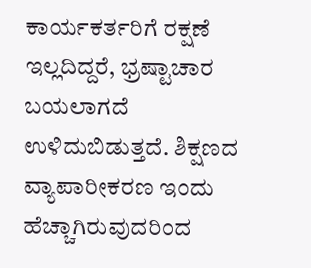ಕಾರ್ಯಕರ್ತರಿಗೆ ರಕ್ಷಣೆ ಇಲ್ಲದಿದ್ದರೆ, ಭ್ರಷ್ಟಾಚಾರ ಬಯಲಾಗದೆ ಉಳಿದುಬಿಡುತ್ತದೆ. ಶಿಕ್ಷಣದ ವ್ಯಾಪಾರೀಕರಣ ಇಂದು ಹೆಚ್ಚಾಗಿರುವುದರಿಂದ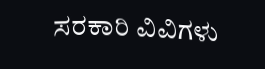ಸರಕಾರಿ ವಿವಿಗಳು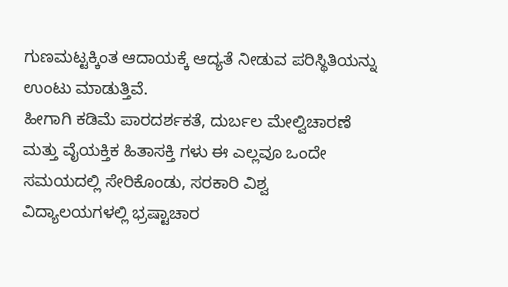ಗುಣಮಟ್ಟಕ್ಕಿಂತ ಆದಾಯಕ್ಕೆ ಆದ್ಯತೆ ನೀಡುವ ಪರಿಸ್ಥಿತಿಯನ್ನು ಉಂಟು ಮಾಡುತ್ತಿವೆ.
ಹೀಗಾಗಿ ಕಡಿಮೆ ಪಾರದರ್ಶಕತೆ, ದುರ್ಬಲ ಮೇಲ್ವಿಚಾರಣೆ ಮತ್ತು ವೈಯಕ್ತಿಕ ಹಿತಾಸಕ್ತಿ ಗಳು ಈ ಎಲ್ಲವೂ ಒಂದೇ ಸಮಯದಲ್ಲಿ ಸೇರಿಕೊಂಡು, ಸರಕಾರಿ ವಿಶ್ವ ವಿದ್ಯಾಲಯಗಳಲ್ಲಿ ಭ್ರಷ್ಟಾಚಾರ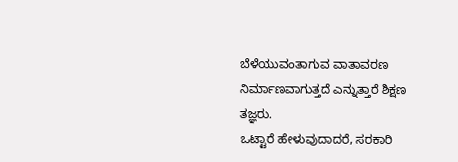ಬೆಳೆಯುವಂತಾಗುವ ವಾತಾವರಣ ನಿರ್ಮಾಣವಾಗುತ್ತದೆ ಎನ್ನುತ್ತಾರೆ ಶಿಕ್ಷಣ ತಜ್ಞರು.
ಒಟ್ಟಾರೆ ಹೇಳುವುದಾದರೆ, ಸರಕಾರಿ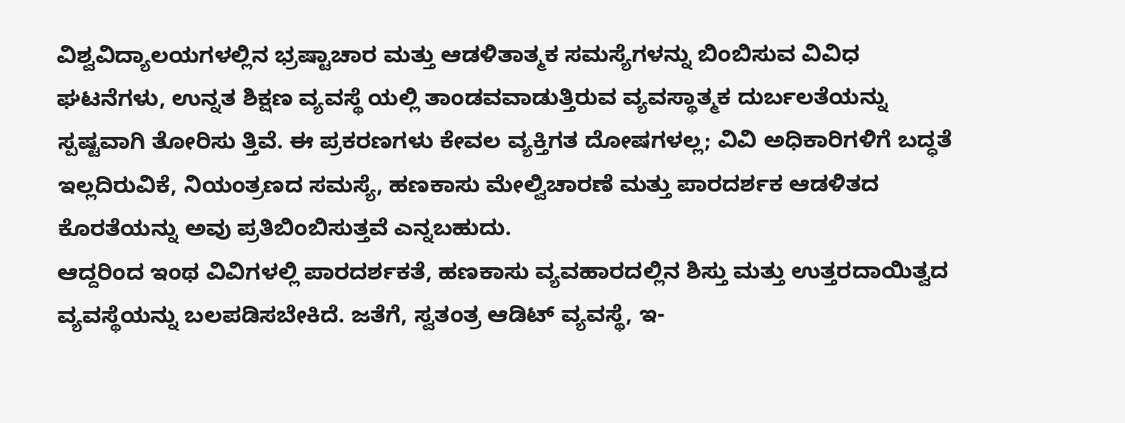ವಿಶ್ವವಿದ್ಯಾಲಯಗಳಲ್ಲಿನ ಭ್ರಷ್ಟಾಚಾರ ಮತ್ತು ಆಡಳಿತಾತ್ಮಕ ಸಮಸ್ಯೆಗಳನ್ನು ಬಿಂಬಿಸುವ ವಿವಿಧ ಘಟನೆಗಳು, ಉನ್ನತ ಶಿಕ್ಷಣ ವ್ಯವಸ್ಥೆ ಯಲ್ಲಿ ತಾಂಡವವಾಡುತ್ತಿರುವ ವ್ಯವಸ್ಥಾತ್ಮಕ ದುರ್ಬಲತೆಯನ್ನು ಸ್ಪಷ್ಟವಾಗಿ ತೋರಿಸು ತ್ತಿವೆ. ಈ ಪ್ರಕರಣಗಳು ಕೇವಲ ವ್ಯಕ್ತಿಗತ ದೋಷಗಳಲ್ಲ; ವಿವಿ ಅಧಿಕಾರಿಗಳಿಗೆ ಬದ್ಧತೆ ಇಲ್ಲದಿರುವಿಕೆ, ನಿಯಂತ್ರಣದ ಸಮಸ್ಯೆ, ಹಣಕಾಸು ಮೇಲ್ವಿಚಾರಣೆ ಮತ್ತು ಪಾರದರ್ಶಕ ಆಡಳಿತದ ಕೊರತೆಯನ್ನು ಅವು ಪ್ರತಿಬಿಂಬಿಸುತ್ತವೆ ಎನ್ನಬಹುದು.
ಆದ್ದರಿಂದ ಇಂಥ ವಿವಿಗಳಲ್ಲಿ ಪಾರದರ್ಶಕತೆ, ಹಣಕಾಸು ವ್ಯವಹಾರದಲ್ಲಿನ ಶಿಸ್ತು ಮತ್ತು ಉತ್ತರದಾಯಿತ್ವದ ವ್ಯವಸ್ಥೆಯನ್ನು ಬಲಪಡಿಸಬೇಕಿದೆ. ಜತೆಗೆ, ಸ್ವತಂತ್ರ ಆಡಿಟ್ ವ್ಯವಸ್ಥೆ, ಇ-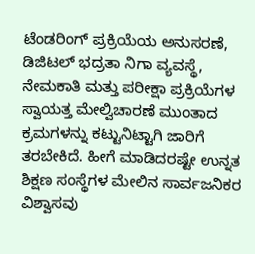ಟೆಂಡರಿಂಗ್ ಪ್ರಕ್ರಿಯೆಯ ಅನುಸರಣೆ, ಡಿಜಿಟಲ್ ಭದ್ರತಾ ನಿಗಾ ವ್ಯವಸ್ಥೆ, ನೇಮಕಾತಿ ಮತ್ತು ಪರೀಕ್ಷಾ ಪ್ರಕ್ರಿಯೆಗಳ ಸ್ವಾಯತ್ತ ಮೇಲ್ವಿಚಾರಣೆ ಮುಂತಾದ ಕ್ರಮಗಳನ್ನು ಕಟ್ಟುನಿಟ್ಟಾಗಿ ಜಾರಿಗೆ ತರಬೇಕಿದೆ. ಹೀಗೆ ಮಾಡಿದರಷ್ಟೇ ಉನ್ನತ ಶಿಕ್ಷಣ ಸಂಸ್ಥೆಗಳ ಮೇಲಿನ ಸಾರ್ವಜನಿಕರ ವಿಶ್ವಾಸವು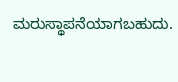ಮರುಸ್ಥಾಪನೆಯಾಗಬಹುದು.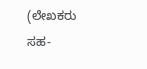(ಲೇಖಕರು ಸಹ-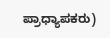ಪ್ರಾಧ್ಯಾಪಕರು)